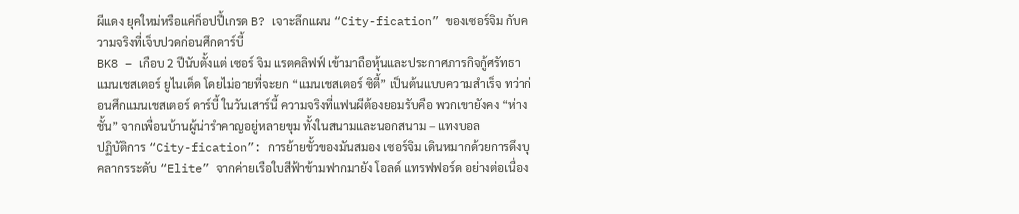ผีแดง ยุคใหม่หรือแค่ก็อปปี้เกรด B? เจาะลึกแผน “City-fication” ของเซอร์จิม กับความจริงที่เจ็บปวดก่อนศึกดาร์บี้
BK8 – เกือบ 2 ปีนับตั้งแต่ เซอร์ จิม แรตคลิฟฟ์ เข้ามาถือหุ้นและประกาศภารกิจกู้ศรัทธา แมนเชสเตอร์ ยูไนเต็ด โดยไม่อายที่จะยก “แมนเชสเตอร์ ซิตี้” เป็นต้นแบบความสำเร็จ ทว่าก่อนศึกแมนเชสเตอร์ ดาร์บี้ ในวันเสาร์นี้ ความจริงที่แฟนผีต้องยอมรับคือ พวกเขายังคง “ห่างชั้น” จากเพื่อนบ้านผู้น่ารำคาญอยู่หลายขุม ทั้งในสนามและนอกสนาม – แทงบอล
ปฏิบัติการ “City-fication”: การย้ายขั้วของมันสมอง เซอร์จิม เดินหมากด้วยการดึงบุคลากรระดับ “Elite” จากค่ายเรือใบสีฟ้าข้ามฟากมายัง โอลด์ แทรฟฟอร์ด อย่างต่อเนื่อง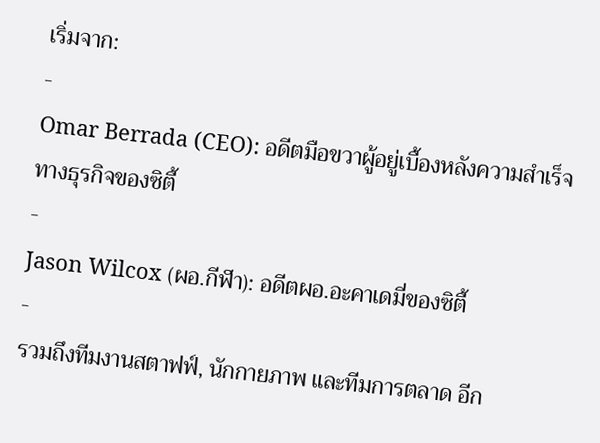เริ่มจาก:
-
Omar Berrada (CEO): อดีตมือขวาผู้อยู่เบื้องหลังความสำเร็จทางธุรกิจของซิตี้
-
Jason Wilcox (ผอ.กีฬา): อดีตผอ.อะคาเดมี่ของซิตี้
-
รวมถึงทีมงานสตาฟฟ์, นักกายภาพ และทีมการตลาด อีก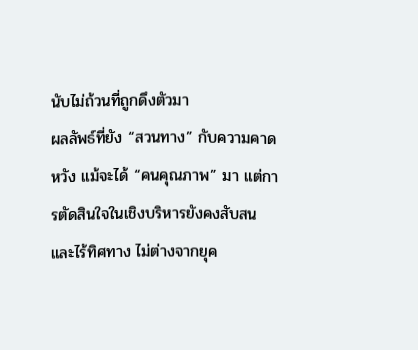นับไม่ถ้วนที่ถูกดึงตัวมา
ผลลัพธ์ที่ยัง “สวนทาง” กับความคาดหวัง แม้จะได้ “คนคุณภาพ” มา แต่การตัดสินใจในเชิงบริหารยังคงสับสนและไร้ทิศทาง ไม่ต่างจากยุค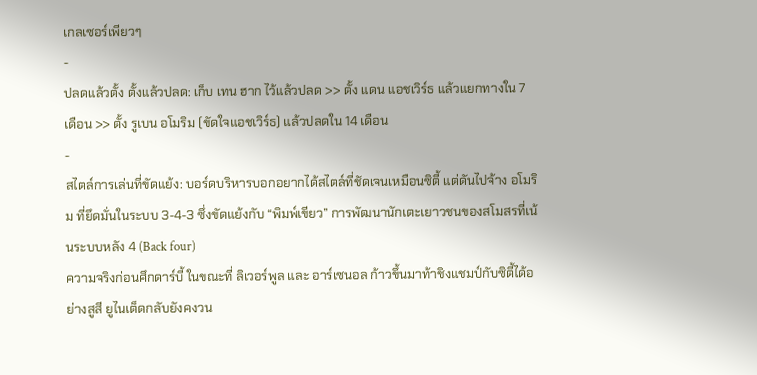เกลเซอร์เพียวๆ
-
ปลดแล้วตั้ง ตั้งแล้วปลด: เก็บ เทน ฮาก ไว้แล้วปลด >> ตั้ง แดน แอชเวิร์ธ แล้วแยกทางใน 7 เดือน >> ตั้ง รูเบน อโมริม (ขัดใจแอชเวิร์ธ) แล้วปลดใน 14 เดือน
-
สไตล์การเล่นที่ขัดแย้ง: บอร์ดบริหารบอกอยากได้สไตล์ที่ชัดเจนเหมือนซิตี้ แต่ดันไปจ้าง อโมริม ที่ยึดมั่นในระบบ 3-4-3 ซึ่งขัดแย้งกับ “พิมพ์เขียว” การพัฒนานักเตะเยาวชนของสโมสรที่เน้นระบบหลัง 4 (Back four)
ความจริงก่อนศึกดาร์บี้ ในขณะที่ ลิเวอร์พูล และ อาร์เซนอล ก้าวขึ้นมาท้าชิงแชมป์กับซิตี้ได้อย่างสูสี ยูไนเต็ดกลับยังคงวน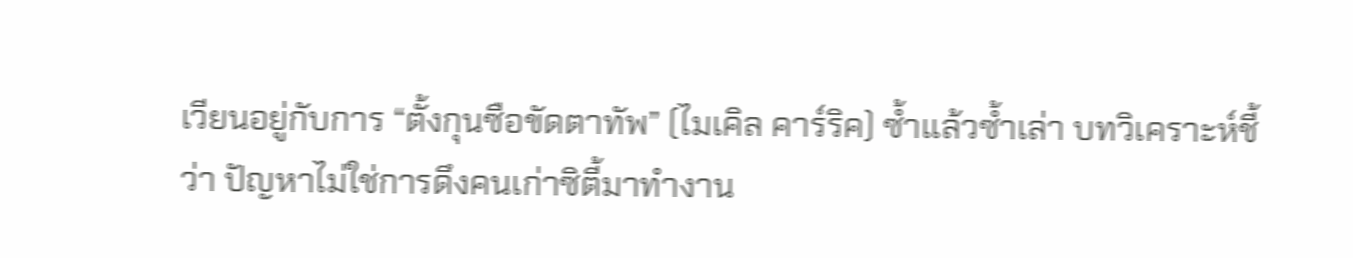เวียนอยู่กับการ “ตั้งกุนซือขัดตาทัพ” (ไมเคิล คาร์ริค) ซ้ำแล้วซ้ำเล่า บทวิเคราะห์ชี้ว่า ปัญหาไม่ใช่การดึงคนเก่าซิตี้มาทำงาน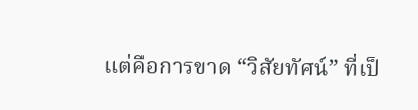แต่คือการขาด “วิสัยทัศน์” ที่เป็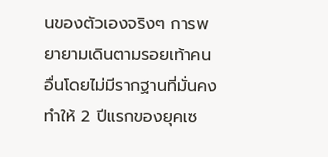นของตัวเองจริงๆ การพยายามเดินตามรอยเท้าคนอื่นโดยไม่มีรากฐานที่มั่นคง ทำให้ 2 ปีแรกของยุคเซ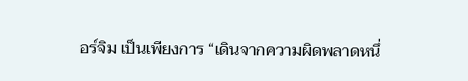อร์จิม เป็นเพียงการ “เดินจากความผิดพลาดหนึ่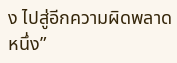ง ไปสู่อีกความผิดพลาดหนึ่ง”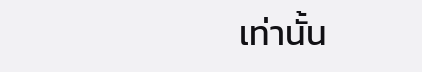เท่านั้น